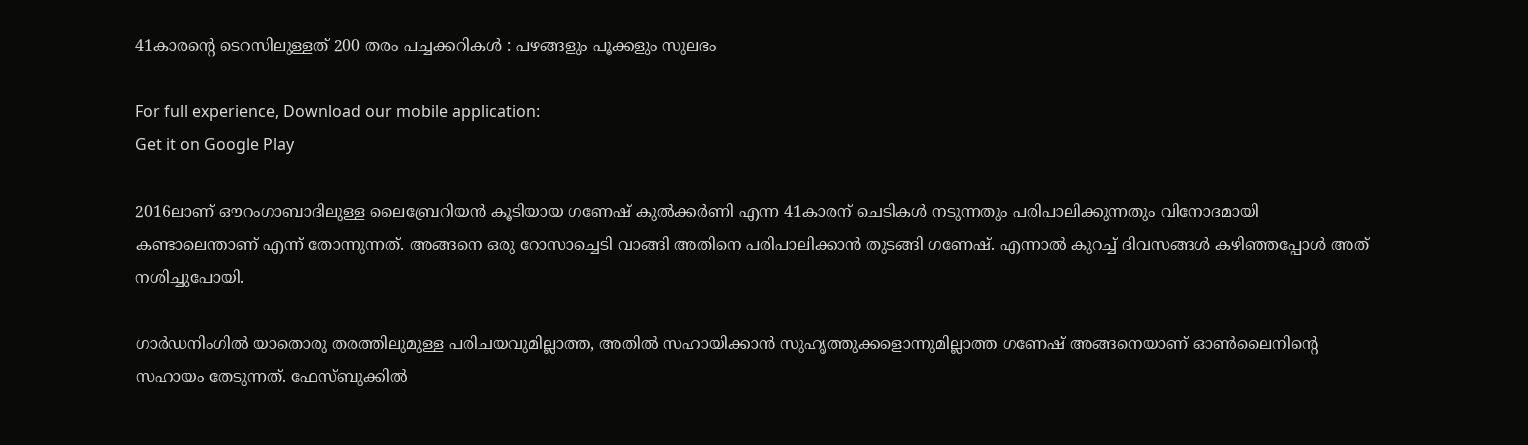41കാരന്‍റെ ടെറസിലുള്ളത് 200 തരം പച്ചക്കറികള്‍ : പഴങ്ങളും പൂക്കളും സുലഭം

For full experience, Download our mobile application:
Get it on Google Play

2016ലാണ് ഔറംഗാബാദിലുള്ള ലൈബ്രേറിയന്‍ കൂടിയായ ഗണേഷ് കുല്‍ക്കര്‍ണി എന്ന 41കാരന് ചെടികള്‍ നടുന്നതും പരിപാലിക്കുന്നതും വിനോദമായി കണ്ടാലെന്താണ് എന്ന് തോന്നുന്നത്. അങ്ങനെ ഒരു റോസാച്ചെടി വാങ്ങി അതിനെ പരിപാലിക്കാന്‍ തുടങ്ങി ഗണേഷ്. എന്നാല്‍ കുറച്ച് ദിവസങ്ങള്‍ കഴിഞ്ഞപ്പോള്‍ അത് നശിച്ചുപോയി.

ഗാര്‍ഡനിംഗില്‍ യാതൊരു തരത്തിലുമുള്ള പരിചയവുമില്ലാത്ത, അതില്‍ സഹായിക്കാന്‍ സുഹൃത്തുക്കളൊന്നുമില്ലാത്ത ഗണേഷ് അങ്ങനെയാണ് ഓണ്‍ലൈനിന്‍റെ സഹായം തേടുന്നത്. ഫേസ്ബുക്കില്‍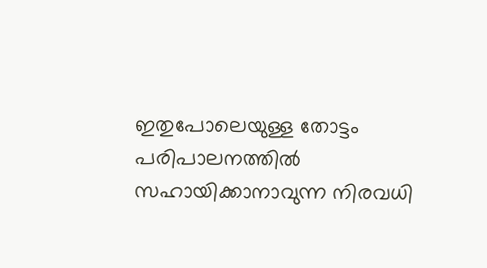ഇതുപോലെയുള്ള തോട്ടം പരിപാലനത്തില്‍ സഹായിക്കാനാവുന്ന നിരവധി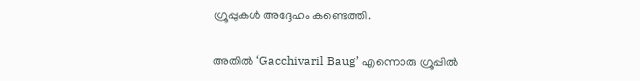ഗ്രൂപ്പുകള്‍ അദ്ദേഹം കണ്ടെത്തി.

അതില്‍ ‘Gacchivaril Baug’ എന്നൊരു ഗ്രൂപ്പില്‍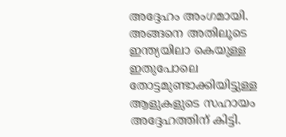അദ്ദേഹം അംഗമായി. അങ്ങനെ അതിലൂടെ ഇന്ത്യയിലാ കെയുള്ള ഇതുപോലെ തോട്ടമുണ്ടാക്കിയിട്ടുള്ള ആളുകളുടെ സഹായം അദ്ദേഹത്തിന് കിട്ടി.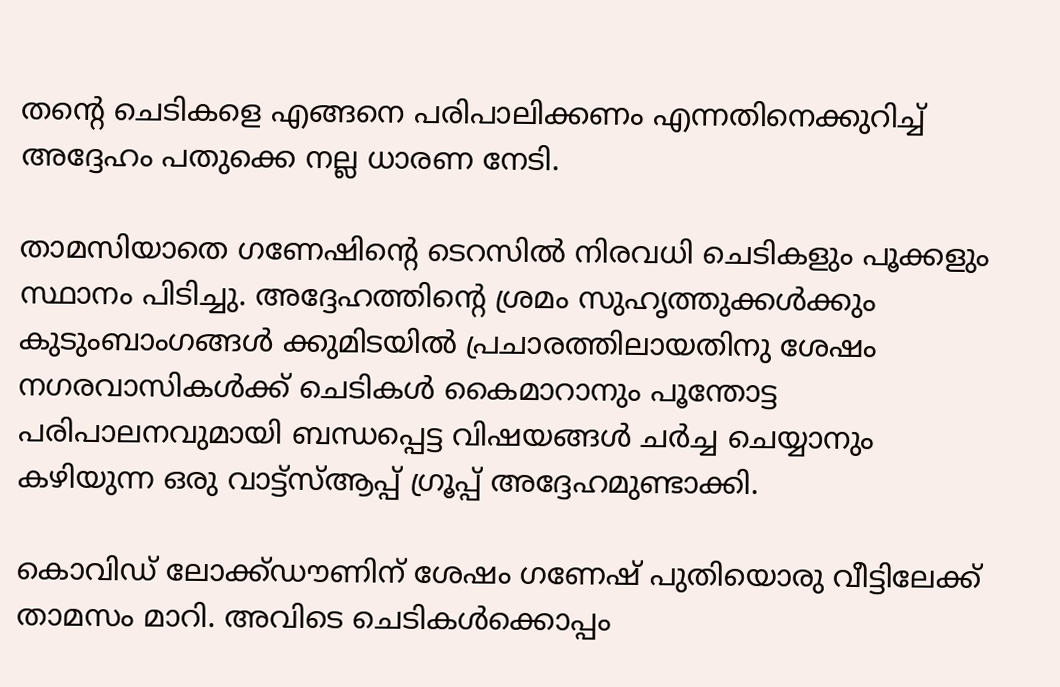തന്റെ ചെടികളെ എങ്ങനെ പരിപാലിക്കണം എന്നതിനെക്കുറിച്ച് അദ്ദേഹം പതുക്കെ നല്ല ധാരണ നേടി.

താമസിയാതെ ഗണേഷിന്‍റെ ടെറസിൽ നിരവധി ചെടികളും പൂക്കളും സ്ഥാനം പിടിച്ചു. അദ്ദേഹത്തിന്റെ ശ്രമം സുഹൃത്തുക്കൾക്കും കുടുംബാംഗങ്ങൾ ക്കുമിടയിൽ പ്രചാരത്തിലായതിനു ശേഷം നഗരവാസികൾക്ക് ചെടികൾ കൈമാറാനും പൂന്തോട്ട പരിപാലനവുമായി ബന്ധപ്പെട്ട വിഷയങ്ങൾ ചർച്ച ചെയ്യാനും കഴിയുന്ന ഒരു വാട്ട്‌സ്ആപ്പ് ഗ്രൂപ്പ് അദ്ദേഹമുണ്ടാക്കി.

കൊവിഡ് ലോക്ക്ഡൗണിന് ശേഷം ഗണേഷ് പുതിയൊരു വീട്ടിലേക്ക് താമസം മാറി. അവിടെ ചെടികള്‍ക്കൊപ്പം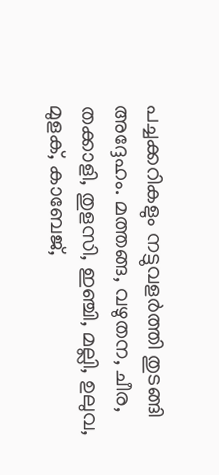പച്ചക്കറികളും നട്ടുവളര്‍ത്തി തുടങ്ങി അദ്ദേഹം. മത്തങ്ങ, വഴുതന, ചീര, തക്കാളി, തുളസി, ഇഞ്ചി, മല്ലി, ഉലുവ, മുളക്, കാബേജ്,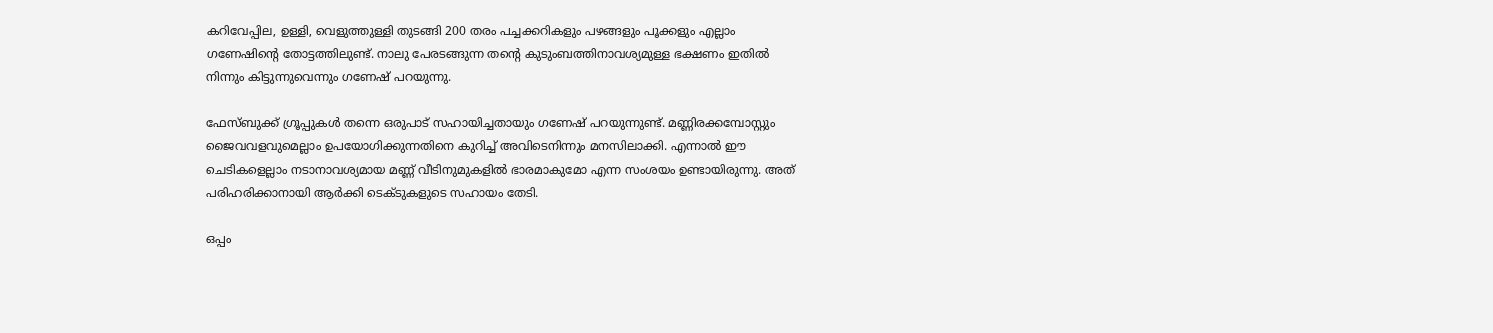കറിവേപ്പില, ഉള്ളി, വെളുത്തുള്ളി തുടങ്ങി 200 തരം പച്ചക്കറികളും പഴങ്ങളും പൂക്കളും എല്ലാം ഗണേഷിന്‍റെ തോട്ടത്തിലുണ്ട്. നാലു പേരടങ്ങുന്ന തന്‍റെ കുടുംബത്തിനാവശ്യമുള്ള ഭക്ഷണം ഇതില്‍ നിന്നും കിട്ടുന്നുവെന്നും ഗണേഷ് പറയുന്നു.

ഫേസ്ബുക്ക് ഗ്രൂപ്പുകള്‍ തന്നെ ഒരുപാട് സഹായിച്ചതായും ഗണേഷ് പറയുന്നുണ്ട്. മണ്ണിരക്കമ്പോസ്റ്റും ജൈവവളവുമെല്ലാം ഉപയോഗിക്കുന്നതിനെ കുറിച്ച് അവിടെനിന്നും മനസിലാക്കി. എന്നാല്‍ ഈ ചെടികളെല്ലാം നടാനാവശ്യമായ മണ്ണ് വീടിനുമുകളില്‍ ഭാരമാകുമോ എന്ന സംശയം ഉണ്ടായിരുന്നു. അത് പരിഹരിക്കാനായി ആര്‍ക്കി ടെക്ടുകളുടെ സഹായം തേടി.

ഒപ്പം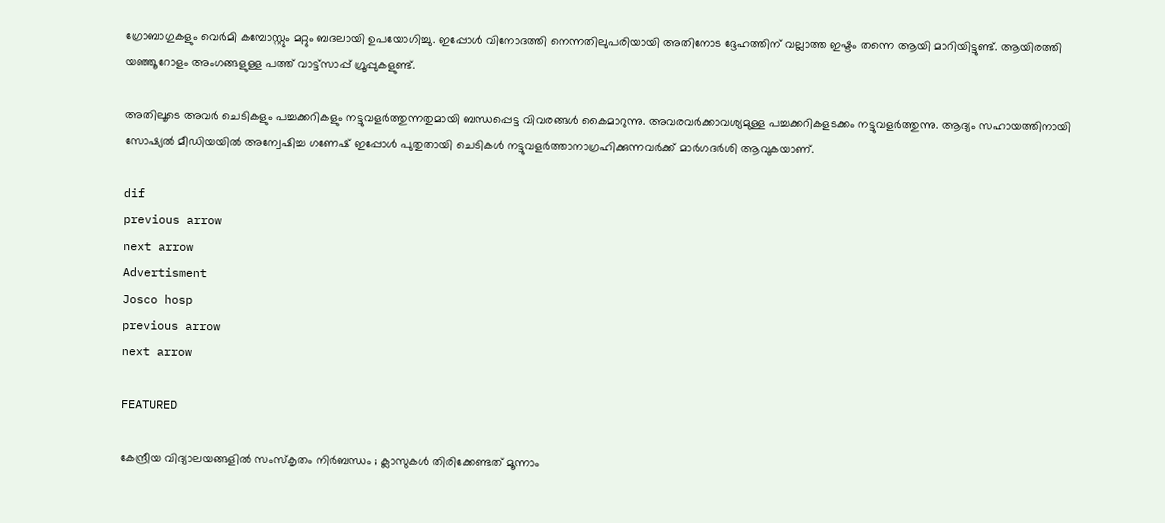ഗ്രോബാഗുകളും വെർമി കമ്പോസ്റ്റും മറ്റും ബദലായി ഉപയോഗിച്ചു. ഇപ്പോള്‍ വിനോദത്തി നെന്നതിലുപരിയായി അതിനോട ദ്ദേഹത്തിന് വല്ലാത്ത ഇഷ്ടം തന്നെ ആയി മാറിയിട്ടുണ്ട്. ആയിരത്തി യഞ്ഞൂറോളം അംഗങ്ങളുള്ള പത്ത് വാട്ട്സാപ്പ് ഗ്രൂപ്പുകളുണ്ട്.

അതിലൂടെ അവര്‍ ചെടികളും പച്ചക്കറികളും നട്ടുവളര്‍ത്തുന്നതുമായി ബന്ധപ്പെട്ട വിവരങ്ങള്‍ കൈമാറുന്നു. അവരവര്‍ക്കാവശ്യമുള്ള പച്ചക്കറികളടക്കം നട്ടുവളര്‍ത്തുന്നു. ആദ്യം സഹായത്തിനായി സോഷ്യല്‍ മീഡിയയില്‍ അന്വേഷിച്ച ഗണേഷ് ഇപ്പോള്‍ പുതുതായി ചെടികള്‍ നട്ടുവളര്‍ത്താനാഗ്രഹിക്കുന്നവര്‍ക്ക് മാര്‍ഗദര്‍ശി ആവുകയാണ്.

dif
previous arrow
next arrow
Advertisment
Josco hosp
previous arrow
next arrow

FEATURED

കേന്ദ്രീയ വിദ്യാലയങ്ങളില്‍ സംസ്‌കൃതം നിര്‍ബന്ധം ; ക്ലാസുകള്‍ തിരിക്കേണ്ടത് മൂന്നാം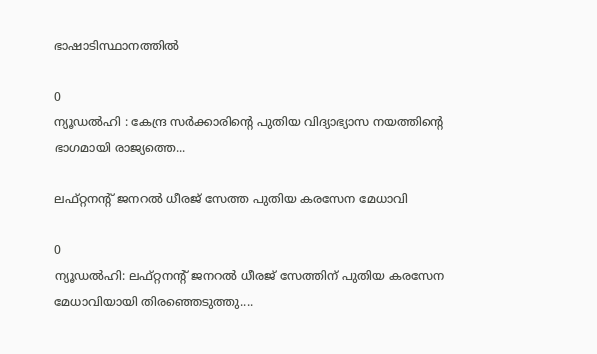ഭാഷാടിസ്ഥാനത്തില്‍

0
ന്യൂഡല്‍ഹി : കേന്ദ്ര സര്‍ക്കാരിന്റെ പുതിയ വിദ്യാഭ്യാസ നയത്തിന്റെ ഭാഗമായി രാജ്യത്തെ...

ലഫ്റ്റനന്റ് ജനറൽ ധീരജ് സേത്ത പുതിയ കരസേന മേധാവി

0
ന്യൂഡൽഹി: ലഫ്റ്റനന്റ് ജനറൽ ധീരജ് സേത്തിന് പുതിയ കരസേന മേധാവിയായി തിരഞ്ഞെടുത്തു....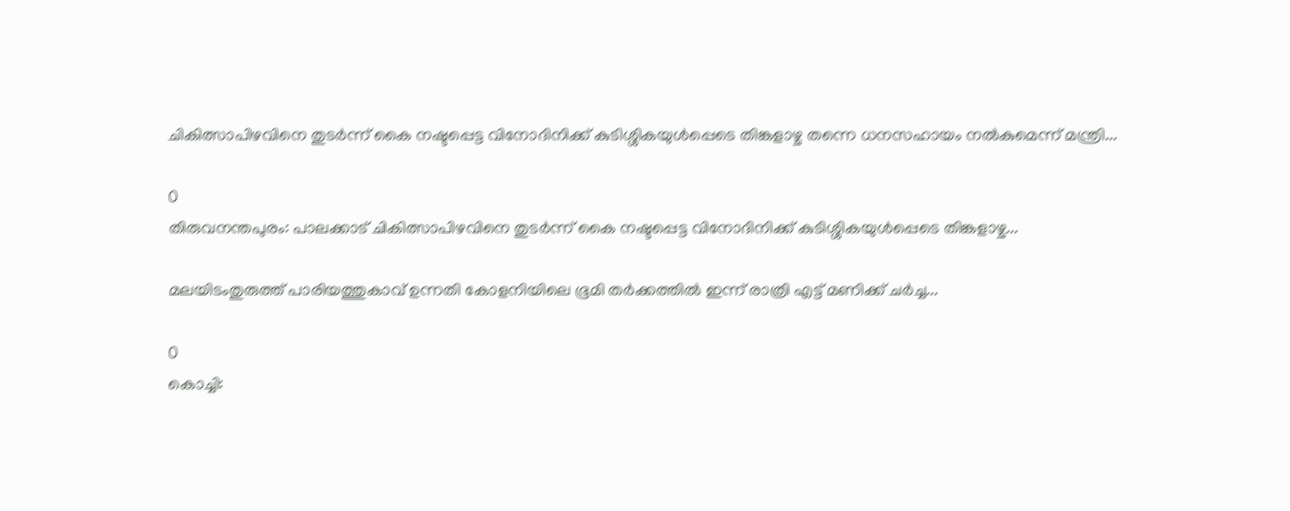ചികിത്സാപിഴവിനെ തുടര്‍ന്ന് കൈ നഷ്ടപ്പെട്ട വിനോദിനിക്ക് കുടിശ്ശികയുള്‍പ്പെടെ തിങ്കളാഴ്ച തന്നെ ധനസഹായം നല്‍കുമെന്ന് മന്ത്രി...

0
തിരുവനന്തപുരം: പാലക്കാട് ചികിത്സാപിഴവിനെ തുടര്‍ന്ന് കൈ നഷ്ടപ്പെട്ട വിനോദിനിക്ക് കുടിശ്ശികയുള്‍പ്പെടെ തിങ്കളാഴ്ച...

മലയിടംതുരുത്ത് പാരിയത്തുകാവ് ഉന്നതി കോളനിയിലെ ഭൂമി തര്‍ക്കത്തില്‍ ഇന്ന് രാത്രി എട്ട് മണിക്ക് ചര്‍ച്ച...

0
കൊച്ചി: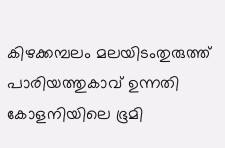കിഴക്കമ്പലം മലയിടംതുരുത്ത് പാരിയത്തുകാവ് ഉന്നതി കോളനിയിലെ ഭൂമി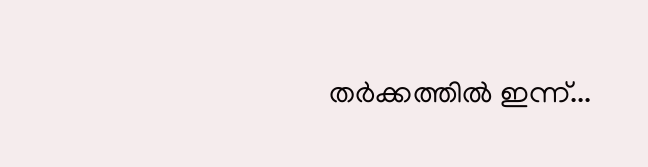തര്‍ക്കത്തില്‍ ഇന്ന്...